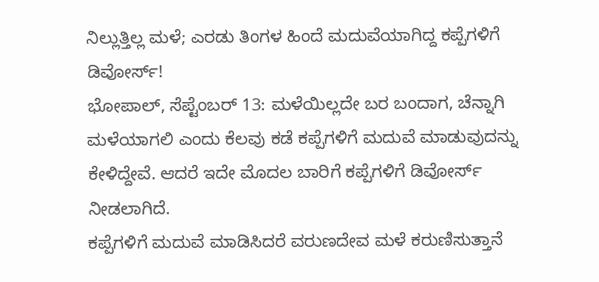ನಿಲ್ಲುತ್ತಿಲ್ಲ ಮಳೆ; ಎರಡು ತಿಂಗಳ ಹಿಂದೆ ಮದುವೆಯಾಗಿದ್ದ ಕಪ್ಪೆಗಳಿಗೆ ಡಿವೋರ್ಸ್!
ಭೋಪಾಲ್, ಸೆಪ್ಟೆಂಬರ್ 13: ಮಳೆಯಿಲ್ಲದೇ ಬರ ಬಂದಾಗ, ಚೆನ್ನಾಗಿ ಮಳೆಯಾಗಲಿ ಎಂದು ಕೆಲವು ಕಡೆ ಕಪ್ಪೆಗಳಿಗೆ ಮದುವೆ ಮಾಡುವುದನ್ನು ಕೇಳಿದ್ದೇವೆ. ಆದರೆ ಇದೇ ಮೊದಲ ಬಾರಿಗೆ ಕಪ್ಪೆಗಳಿಗೆ ಡಿವೋರ್ಸ್ ನೀಡಲಾಗಿದೆ.
ಕಪ್ಪೆಗಳಿಗೆ ಮದುವೆ ಮಾಡಿಸಿದರೆ ವರುಣದೇವ ಮಳೆ ಕರುಣಿಸುತ್ತಾನೆ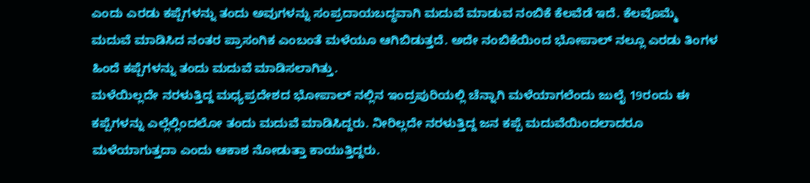ಎಂದು ಎರಡು ಕಪ್ಪೆಗಳನ್ನು ತಂದು ಅವುಗಳನ್ನು ಸಂಪ್ರದಾಯಬದ್ಧವಾಗಿ ಮದುವೆ ಮಾಡುವ ನಂಬಿಕೆ ಕೆಲವೆಡೆ ಇದೆ. ಕೆಲವೊಮ್ಮೆ ಮದುವೆ ಮಾಡಿಸಿದ ನಂತರ ಪ್ರಾಸಂಗಿಕ ಎಂಬಂತೆ ಮಳೆಯೂ ಆಗಿಬಿಡುತ್ತದೆ. ಅದೇ ನಂಬಿಕೆಯಿಂದ ಭೋಪಾಲ್ ನಲ್ಲೂ ಎರಡು ತಿಂಗಳ ಹಿಂದೆ ಕಪ್ಪೆಗಳನ್ನು ತಂದು ಮದುವೆ ಮಾಡಿಸಲಾಗಿತ್ತು.
ಮಳೆಯಿಲ್ಲದೇ ನರಳುತ್ತಿದ್ದ ಮಧ್ಯಪ್ರದೇಶದ ಭೋಪಾಲ್ ನಲ್ಲಿನ ಇಂದ್ರಪುರಿಯಲ್ಲಿ ಚೆನ್ನಾಗಿ ಮಳೆಯಾಗಲೆಂದು ಜುಲೈ 19ರಂದು ಈ ಕಪ್ಪೆಗಳನ್ನು ಎಲ್ಲೆಲ್ಲಿಂದಲೋ ತಂದು ಮದುವೆ ಮಾಡಿಸಿದ್ದರು. ನೀರಿಲ್ಲದೇ ನರಳುತ್ತಿದ್ದ ಜನ ಕಪ್ಪೆ ಮದುವೆಯಿಂದಲಾದರೂ ಮಳೆಯಾಗುತ್ತದಾ ಎಂದು ಆಕಾಶ ನೋಡುತ್ತಾ ಕಾಯುತ್ತಿದ್ದರು.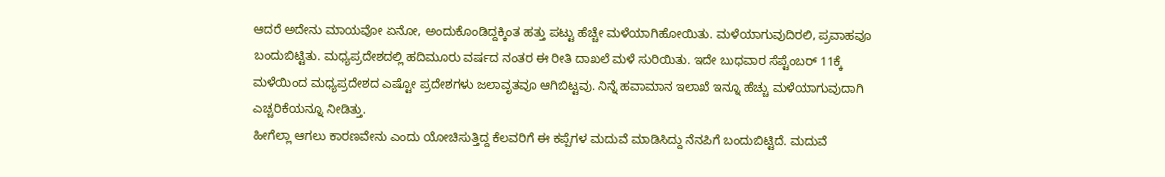ಆದರೆ ಅದೇನು ಮಾಯವೋ ಏನೋ, ಅಂದುಕೊಂಡಿದ್ದಕ್ಕಿಂತ ಹತ್ತು ಪಟ್ಟು ಹೆಚ್ಚೇ ಮಳೆಯಾಗಿಹೋಯಿತು. ಮಳೆಯಾಗುವುದಿರಲಿ, ಪ್ರವಾಹವೂ ಬಂದುಬಿಟ್ಟಿತು. ಮಧ್ಯಪ್ರದೇಶದಲ್ಲಿ ಹದಿಮೂರು ವರ್ಷದ ನಂತರ ಈ ರೀತಿ ದಾಖಲೆ ಮಳೆ ಸುರಿಯಿತು. ಇದೇ ಬುಧವಾರ ಸೆಪ್ಟೆಂಬರ್ 11ಕ್ಕೆ ಮಳೆಯಿಂದ ಮಧ್ಯಪ್ರದೇಶದ ಎಷ್ಟೋ ಪ್ರದೇಶಗಳು ಜಲಾವೃತವೂ ಆಗಿಬಿಟ್ಟವು. ನಿನ್ನೆ ಹವಾಮಾನ ಇಲಾಖೆ ಇನ್ನೂ ಹೆಚ್ಚು ಮಳೆಯಾಗುವುದಾಗಿ ಎಚ್ಚರಿಕೆಯನ್ನೂ ನೀಡಿತ್ತು.
ಹೀಗೆಲ್ಲಾ ಆಗಲು ಕಾರಣವೇನು ಎಂದು ಯೋಚಿಸುತ್ತಿದ್ದ ಕೆಲವರಿಗೆ ಈ ಕಪ್ಪೆಗಳ ಮದುವೆ ಮಾಡಿಸಿದ್ದು ನೆನಪಿಗೆ ಬಂದುಬಿಟ್ಟಿದೆ. ಮದುವೆ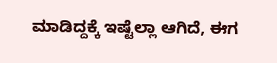ಮಾಡಿದ್ದಕ್ಕೆ ಇಷ್ಟೆಲ್ಲಾ ಆಗಿದೆ, ಈಗ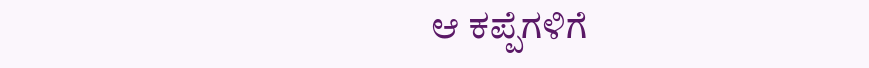ಆ ಕಪ್ಪೆಗಳಿಗೆ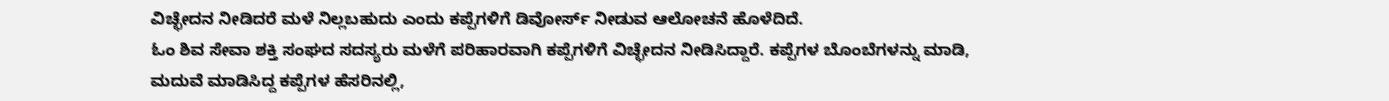ವಿಚ್ಛೇದನ ನೀಡಿದರೆ ಮಳೆ ನಿಲ್ಲಬಹುದು ಎಂದು ಕಪ್ಪೆಗಳಿಗೆ ಡಿವೋರ್ಸ್ ನೀಡುವ ಆಲೋಚನೆ ಹೊಳೆದಿದೆ.
ಓಂ ಶಿವ ಸೇವಾ ಶಕ್ತಿ ಸಂಘದ ಸದಸ್ಯರು ಮಳೆಗೆ ಪರಿಹಾರವಾಗಿ ಕಪ್ಪೆಗಳಿಗೆ ವಿಚ್ಛೇದನ ನೀಡಿಸಿದ್ದಾರೆ. ಕಪ್ಪೆಗಳ ಬೊಂಬೆಗಳನ್ನು ಮಾಡಿ, ಮದುವೆ ಮಾಡಿಸಿದ್ದ ಕಪ್ಪೆಗಳ ಹೆಸರಿನಲ್ಲಿ,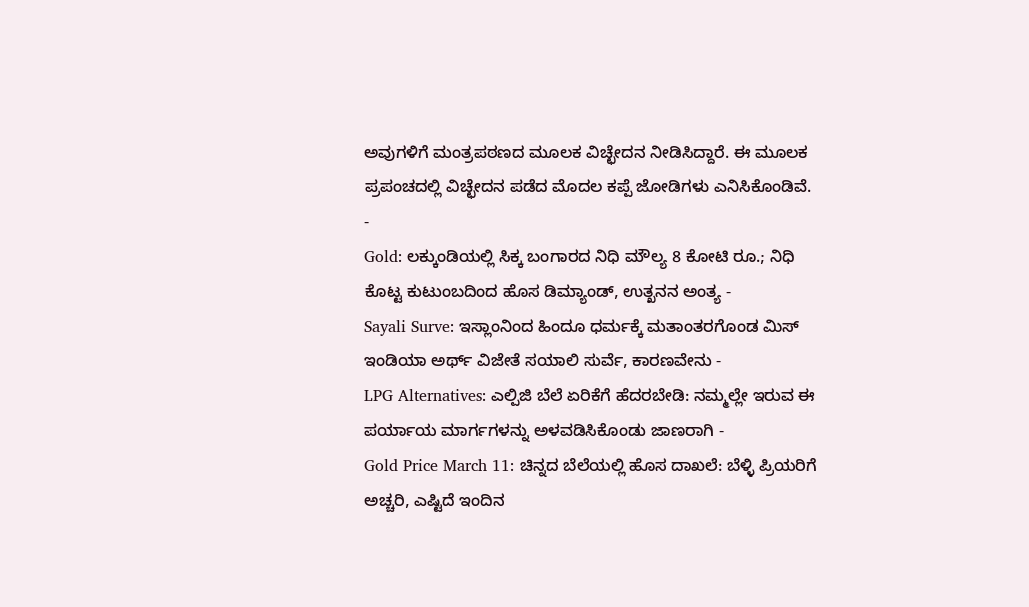ಅವುಗಳಿಗೆ ಮಂತ್ರಪಠಣದ ಮೂಲಕ ವಿಚ್ಛೇದನ ನೀಡಿಸಿದ್ದಾರೆ. ಈ ಮೂಲಕ ಪ್ರಪಂಚದಲ್ಲಿ ವಿಚ್ಛೇದನ ಪಡೆದ ಮೊದಲ ಕಪ್ಪೆ ಜೋಡಿಗಳು ಎನಿಸಿಕೊಂಡಿವೆ.
-
Gold: ಲಕ್ಕುಂಡಿಯಲ್ಲಿ ಸಿಕ್ಕ ಬಂಗಾರದ ನಿಧಿ ಮೌಲ್ಯ 8 ಕೋಟಿ ರೂ.; ನಿಧಿ ಕೊಟ್ಟ ಕುಟುಂಬದಿಂದ ಹೊಸ ಡಿಮ್ಯಾಂಡ್, ಉತ್ಖನನ ಅಂತ್ಯ -
Sayali Surve: ಇಸ್ಲಾಂನಿಂದ ಹಿಂದೂ ಧರ್ಮಕ್ಕೆ ಮತಾಂತರಗೊಂಡ ಮಿಸ್ ಇಂಡಿಯಾ ಅರ್ಥ್ ವಿಜೇತೆ ಸಯಾಲಿ ಸುರ್ವೆ, ಕಾರಣವೇನು -
LPG Alternatives: ಎಲ್ಪಿಜಿ ಬೆಲೆ ಏರಿಕೆಗೆ ಹೆದರಬೇಡಿ: ನಮ್ಮಲ್ಲೇ ಇರುವ ಈ ಪರ್ಯಾಯ ಮಾರ್ಗಗಳನ್ನು ಅಳವಡಿಸಿಕೊಂಡು ಜಾಣರಾಗಿ -
Gold Price March 11: ಚಿನ್ನದ ಬೆಲೆಯಲ್ಲಿ ಹೊಸ ದಾಖಲೆ: ಬೆಳ್ಳಿ ಪ್ರಿಯರಿಗೆ ಅಚ್ಚರಿ, ಎಷ್ಟಿದೆ ಇಂದಿನ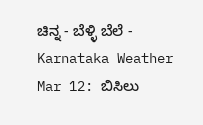ಚಿನ್ನ - ಬೆಳ್ಳಿ ಬೆಲೆ -
Karnataka Weather Mar 12: ಬಿಸಿಲು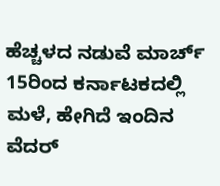ಹೆಚ್ಚಳದ ನಡುವೆ ಮಾರ್ಚ್ 15ರಿಂದ ಕರ್ನಾಟಕದಲ್ಲಿ ಮಳೆ, ಹೇಗಿದೆ ಇಂದಿನ ವೆದರ್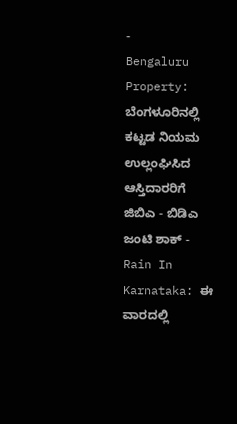-
Bengaluru Property: ಬೆಂಗಳೂರಿನಲ್ಲಿ ಕಟ್ಟಡ ನಿಯಮ ಉಲ್ಲಂಘಿಸಿದ ಆಸ್ತಿದಾರರಿಗೆ ಜಿಬಿಎ - ಬಿಡಿಎ ಜಂಟಿ ಶಾಕ್ -
Rain In Karnataka: ಈ ವಾರದಲ್ಲಿ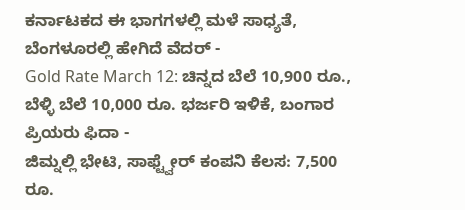ಕರ್ನಾಟಕದ ಈ ಭಾಗಗಳಲ್ಲಿ ಮಳೆ ಸಾಧ್ಯತೆ, ಬೆಂಗಳೂರಲ್ಲಿ ಹೇಗಿದೆ ವೆದರ್ -
Gold Rate March 12: ಚಿನ್ನದ ಬೆಲೆ 10,900 ರೂ., ಬೆಳ್ಳಿ ಬೆಲೆ 10,000 ರೂ. ಭರ್ಜರಿ ಇಳಿಕೆ, ಬಂಗಾರ ಪ್ರಿಯರು ಫಿದಾ -
ಜಿಮ್ನಲ್ಲಿ ಭೇಟಿ, ಸಾಫ್ಟ್ವೇರ್ ಕಂಪನಿ ಕೆಲಸ: 7,500 ರೂ.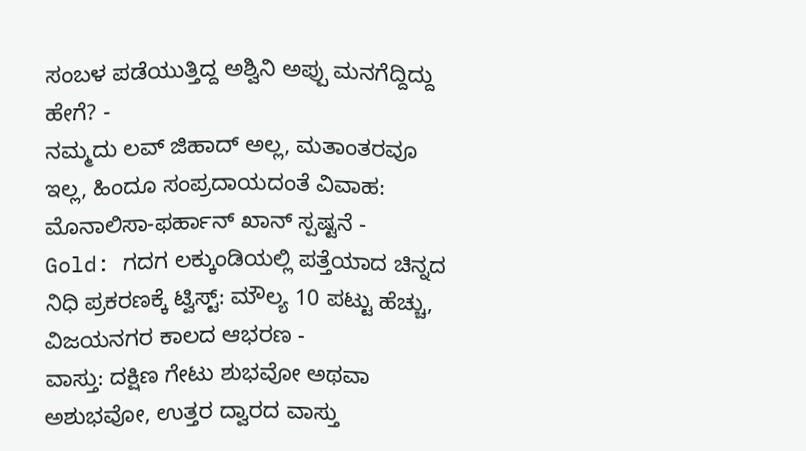ಸಂಬಳ ಪಡೆಯುತ್ತಿದ್ದ ಅಶ್ವಿನಿ ಅಪ್ಪು ಮನಗೆದ್ದಿದ್ದು ಹೇಗೆ? -
ನಮ್ಮದು ಲವ್ ಜಿಹಾದ್ ಅಲ್ಲ, ಮತಾಂತರವೂ ಇಲ್ಲ, ಹಿಂದೂ ಸಂಪ್ರದಾಯದಂತೆ ವಿವಾಹ: ಮೊನಾಲಿಸಾ-ಫರ್ಹಾನ್ ಖಾನ್ ಸ್ಪಷ್ಟನೆ -
Gold: ಗದಗ ಲಕ್ಕುಂಡಿಯಲ್ಲಿ ಪತ್ತೆಯಾದ ಚಿನ್ನದ ನಿಧಿ ಪ್ರಕರಣಕ್ಕೆ ಟ್ವಿಸ್ಟ್: ಮೌಲ್ಯ 10 ಪಟ್ಟು ಹೆಚ್ಚು, ವಿಜಯನಗರ ಕಾಲದ ಆಭರಣ -
ವಾಸ್ತು: ದಕ್ಷಿಣ ಗೇಟು ಶುಭವೋ ಅಥವಾ ಅಶುಭವೋ, ಉತ್ತರ ದ್ವಾರದ ವಾಸ್ತು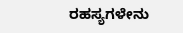ರಹಸ್ಯಗಳೇನು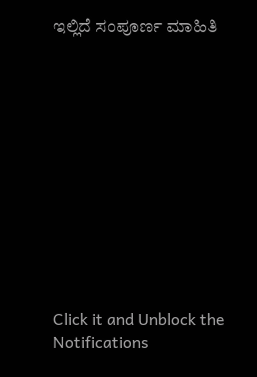ಇಲ್ಲಿದೆ ಸಂಪೂರ್ಣ ಮಾಹಿತಿ












Click it and Unblock the Notifications